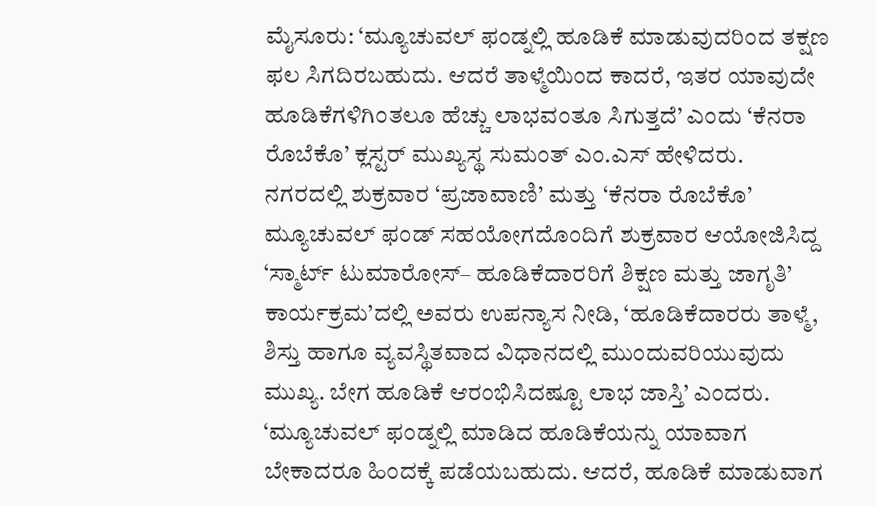ಮೈಸೂರು: ‘ಮ್ಯೂಚುವಲ್ ಫಂಡ್ನಲ್ಲಿ ಹೂಡಿಕೆ ಮಾಡುವುದರಿಂದ ತಕ್ಷಣ ಫಲ ಸಿಗದಿರಬಹುದು. ಆದರೆ ತಾಳ್ಮೆಯಿಂದ ಕಾದರೆ, ಇತರ ಯಾವುದೇ ಹೂಡಿಕೆಗಳಿಗಿಂತಲೂ ಹೆಚ್ಚು ಲಾಭವಂತೂ ಸಿಗುತ್ತದೆ’ ಎಂದು ‘ಕೆನರಾ ರೊಬೆಕೊ’ ಕ್ಲಸ್ಟರ್ ಮುಖ್ಯಸ್ಥ ಸುಮಂತ್ ಎಂ.ಎಸ್ ಹೇಳಿದರು.
ನಗರದಲ್ಲಿ ಶುಕ್ರವಾರ ‘ಪ್ರಜಾವಾಣಿ’ ಮತ್ತು ‘ಕೆನರಾ ರೊಬೆಕೊ’ ಮ್ಯೂಚುವಲ್ ಫಂಡ್ ಸಹಯೋಗದೊಂದಿಗೆ ಶುಕ್ರವಾರ ಆಯೋಜಿಸಿದ್ದ ‘ಸ್ಮಾರ್ಟ್ ಟುಮಾರೋಸ್– ಹೂಡಿಕೆದಾರರಿಗೆ ಶಿಕ್ಷಣ ಮತ್ತು ಜಾಗೃತಿ’ ಕಾರ್ಯಕ್ರಮ’ದಲ್ಲಿ ಅವರು ಉಪನ್ಯಾಸ ನೀಡಿ, ‘ಹೂಡಿಕೆದಾರರು ತಾಳ್ಮೆ, ಶಿಸ್ತು ಹಾಗೂ ವ್ಯವಸ್ಥಿತವಾದ ವಿಧಾನದಲ್ಲಿ ಮುಂದುವರಿಯುವುದು ಮುಖ್ಯ. ಬೇಗ ಹೂಡಿಕೆ ಆರಂಭಿಸಿದಷ್ಟೂ ಲಾಭ ಜಾಸ್ತಿ’ ಎಂದರು.
‘ಮ್ಯೂಚುವಲ್ ಫಂಡ್ನಲ್ಲಿ ಮಾಡಿದ ಹೂಡಿಕೆಯನ್ನು ಯಾವಾಗ ಬೇಕಾದರೂ ಹಿಂದಕ್ಕೆ ಪಡೆಯಬಹುದು. ಆದರೆ, ಹೂಡಿಕೆ ಮಾಡುವಾಗ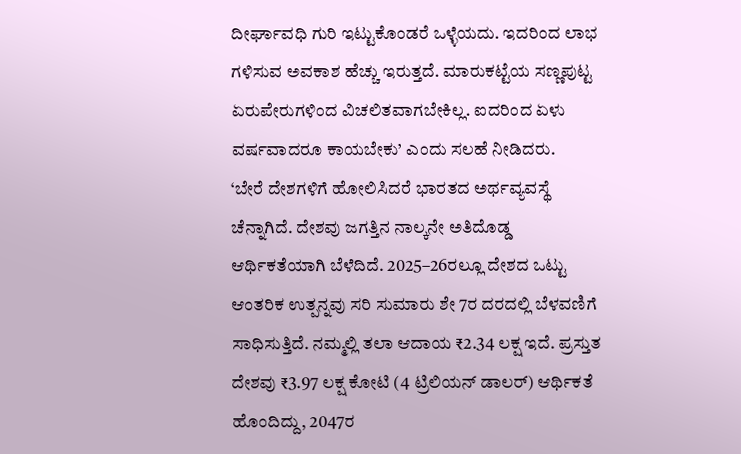ದೀರ್ಘಾವಧಿ ಗುರಿ ಇಟ್ಟುಕೊಂಡರೆ ಒಳ್ಳೆಯದು. ಇದರಿಂದ ಲಾಭ ಗಳಿಸುವ ಅವಕಾಶ ಹೆಚ್ಚು ಇರುತ್ತದೆ. ಮಾರುಕಟ್ಟೆಯ ಸಣ್ಣಪುಟ್ಟ ಏರುಪೇರುಗಳಿಂದ ವಿಚಲಿತವಾಗಬೇಕಿಲ್ಲ. ಐದರಿಂದ ಏಳು ವರ್ಷವಾದರೂ ಕಾಯಬೇಕು’ ಎಂದು ಸಲಹೆ ನೀಡಿದರು.
‘ಬೇರೆ ದೇಶಗಳಿಗೆ ಹೋಲಿಸಿದರೆ ಭಾರತದ ಅರ್ಥವ್ಯವಸ್ಥೆ ಚೆನ್ನಾಗಿದೆ. ದೇಶವು ಜಗತ್ತಿನ ನಾಲ್ಕನೇ ಅತಿದೊಡ್ಡ ಆರ್ಥಿಕತೆಯಾಗಿ ಬೆಳೆದಿದೆ. 2025–26ರಲ್ಲೂ ದೇಶದ ಒಟ್ಟು ಆಂತರಿಕ ಉತ್ಪನ್ನವು ಸರಿ ಸುಮಾರು ಶೇ 7ರ ದರದಲ್ಲಿ ಬೆಳವಣಿಗೆ ಸಾಧಿಸುತ್ತಿದೆ. ನಮ್ಮಲ್ಲಿ ತಲಾ ಆದಾಯ ₹2.34 ಲಕ್ಷ ಇದೆ. ಪ್ರಸ್ತುತ ದೇಶವು ₹3.97 ಲಕ್ಷ ಕೋಟಿ (4 ಟ್ರಿಲಿಯನ್ ಡಾಲರ್) ಆರ್ಥಿಕತೆ ಹೊಂದಿದ್ದು, 2047ರ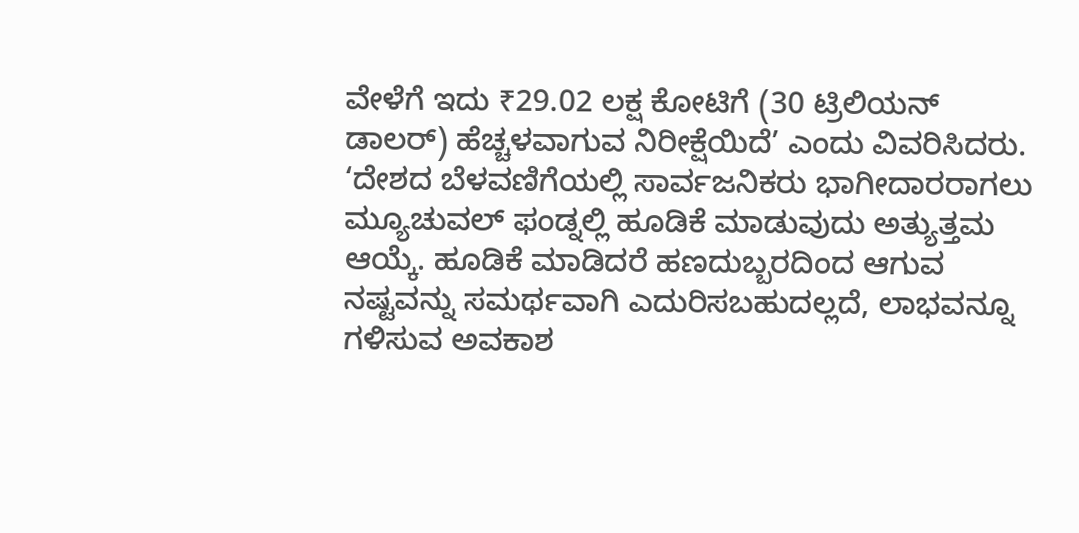ವೇಳೆಗೆ ಇದು ₹29.02 ಲಕ್ಷ ಕೋಟಿಗೆ (30 ಟ್ರಿಲಿಯನ್ ಡಾಲರ್) ಹೆಚ್ಚಳವಾಗುವ ನಿರೀಕ್ಷೆಯಿದೆ’ ಎಂದು ವಿವರಿಸಿದರು.
‘ದೇಶದ ಬೆಳವಣಿಗೆಯಲ್ಲಿ ಸಾರ್ವಜನಿಕರು ಭಾಗೀದಾರರಾಗಲು ಮ್ಯೂಚುವಲ್ ಫಂಡ್ನಲ್ಲಿ ಹೂಡಿಕೆ ಮಾಡುವುದು ಅತ್ಯುತ್ತಮ ಆಯ್ಕೆ. ಹೂಡಿಕೆ ಮಾಡಿದರೆ ಹಣದುಬ್ಬರದಿಂದ ಆಗುವ ನಷ್ಟವನ್ನು ಸಮರ್ಥವಾಗಿ ಎದುರಿಸಬಹುದಲ್ಲದೆ, ಲಾಭವನ್ನೂ ಗಳಿಸುವ ಅವಕಾಶ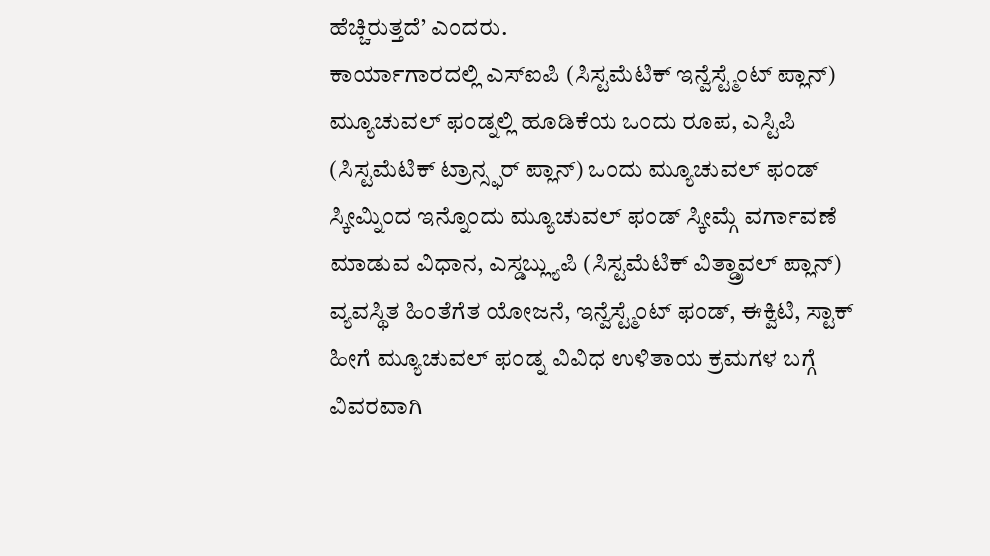ಹೆಚ್ಚಿರುತ್ತದೆ’ ಎಂದರು.
ಕಾರ್ಯಾಗಾರದಲ್ಲಿ ಎಸ್ಐಪಿ (ಸಿಸ್ಟಮೆಟಿಕ್ ಇನ್ವೆಸ್ಟ್ಮೆಂಟ್ ಪ್ಲಾನ್) ಮ್ಯೂಚುವಲ್ ಫಂಡ್ನಲ್ಲಿ ಹೂಡಿಕೆಯ ಒಂದು ರೂಪ, ಎಸ್ಟಿಪಿ (ಸಿಸ್ಟಮೆಟಿಕ್ ಟ್ರಾನ್ಸ್ಫರ್ ಪ್ಲಾನ್) ಒಂದು ಮ್ಯೂಚುವಲ್ ಫಂಡ್ ಸ್ಕೀಮ್ನಿಂದ ಇನ್ನೊಂದು ಮ್ಯೂಚುವಲ್ ಫಂಡ್ ಸ್ಕೀಮ್ಗೆ ವರ್ಗಾವಣೆ ಮಾಡುವ ವಿಧಾನ, ಎಸ್ಡಬ್ಲ್ಯುಪಿ (ಸಿಸ್ಟಮೆಟಿಕ್ ವಿತ್ಡ್ರಾವಲ್ ಪ್ಲಾನ್) ವ್ಯವಸ್ಥಿತ ಹಿಂತೆಗೆತ ಯೋಜನೆ, ಇನ್ವೆಸ್ಟ್ಮೆಂಟ್ ಫಂಡ್, ಈಕ್ವಿಟಿ, ಸ್ಟಾಕ್ ಹೀಗೆ ಮ್ಯೂಚುವಲ್ ಫಂಡ್ನ ವಿವಿಧ ಉಳಿತಾಯ ಕ್ರಮಗಳ ಬಗ್ಗೆ ವಿವರವಾಗಿ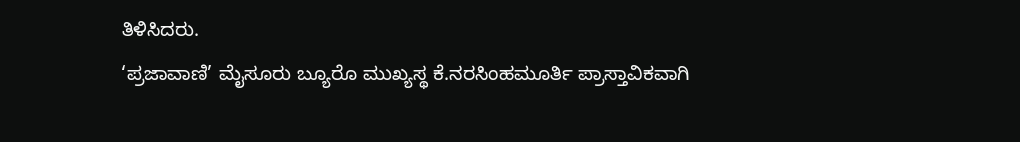ತಿಳಿಸಿದರು.
‘ಪ್ರಜಾವಾಣಿ’ ಮೈಸೂರು ಬ್ಯೂರೊ ಮುಖ್ಯಸ್ಥ ಕೆ.ನರಸಿಂಹಮೂರ್ತಿ ಪ್ರಾಸ್ತಾವಿಕವಾಗಿ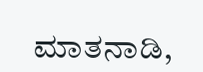ಮಾತನಾಡಿ,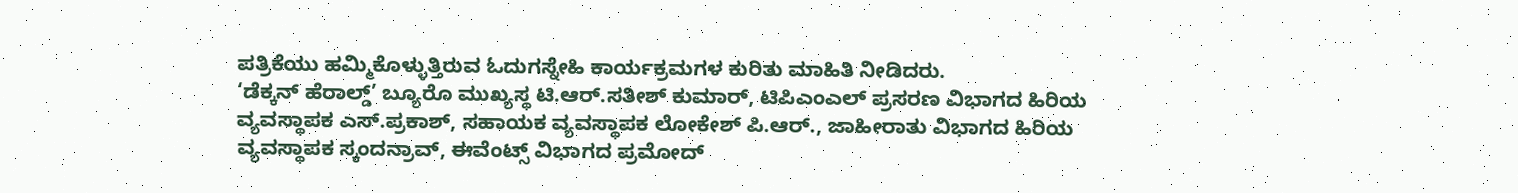ಪತ್ರಿಕೆಯು ಹಮ್ಮಿಕೊಳ್ಳುತ್ತಿರುವ ಓದುಗಸ್ನೇಹಿ ಕಾರ್ಯಕ್ರಮಗಳ ಕುರಿತು ಮಾಹಿತಿ ನೀಡಿದರು.
‘ಡೆಕ್ಕನ್ ಹೆರಾಲ್ಡ್’ ಬ್ಯೂರೊ ಮುಖ್ಯಸ್ಥ ಟಿ.ಆರ್.ಸತೀಶ್ ಕುಮಾರ್, ಟಿಪಿಎಂಎಲ್ ಪ್ರಸರಣ ವಿಭಾಗದ ಹಿರಿಯ ವ್ಯವಸ್ಥಾಪಕ ಎಸ್.ಪ್ರಕಾಶ್, ಸಹಾಯಕ ವ್ಯವಸ್ಥಾಪಕ ಲೋಕೇಶ್ ಪಿ.ಆರ್., ಜಾಹೀರಾತು ವಿಭಾಗದ ಹಿರಿಯ ವ್ಯವಸ್ಥಾಪಕ ಸ್ಕಂದನ್ರಾವ್, ಈವೆಂಟ್ಸ್ ವಿಭಾಗದ ಪ್ರಮೋದ್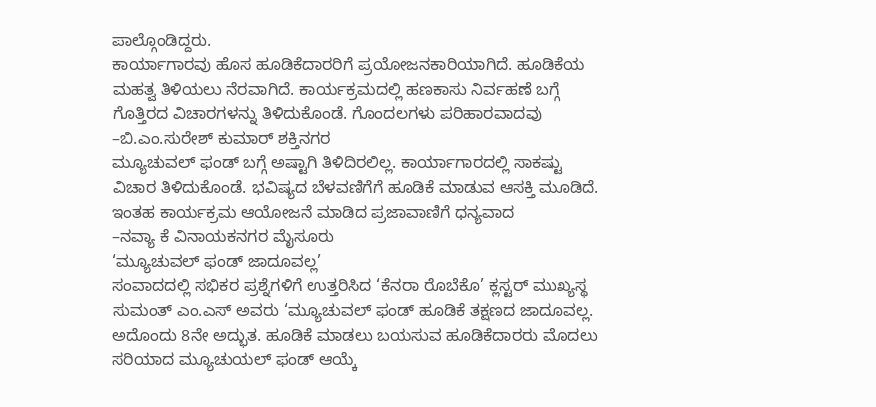ಪಾಲ್ಗೊಂಡಿದ್ದರು.
ಕಾರ್ಯಾಗಾರವು ಹೊಸ ಹೂಡಿಕೆದಾರರಿಗೆ ಪ್ರಯೋಜನಕಾರಿಯಾಗಿದೆ. ಹೂಡಿಕೆಯ ಮಹತ್ವ ತಿಳಿಯಲು ನೆರವಾಗಿದೆ. ಕಾರ್ಯಕ್ರಮದಲ್ಲಿ ಹಣಕಾಸು ನಿರ್ವಹಣೆ ಬಗ್ಗೆ ಗೊತ್ತಿರದ ವಿಚಾರಗಳನ್ನು ತಿಳಿದುಕೊಂಡೆ. ಗೊಂದಲಗಳು ಪರಿಹಾರವಾದವು
–ಬಿ.ಎಂ.ಸುರೇಶ್ ಕುಮಾರ್ ಶಕ್ತಿನಗರ
ಮ್ಯೂಚುವಲ್ ಫಂಡ್ ಬಗ್ಗೆ ಅಷ್ಟಾಗಿ ತಿಳಿದಿರಲಿಲ್ಲ. ಕಾರ್ಯಾಗಾರದಲ್ಲಿ ಸಾಕಷ್ಟು ವಿಚಾರ ತಿಳಿದುಕೊಂಡೆ. ಭವಿಷ್ಯದ ಬೆಳವಣಿಗೆಗೆ ಹೂಡಿಕೆ ಮಾಡುವ ಆಸಕ್ತಿ ಮೂಡಿದೆ. ಇಂತಹ ಕಾರ್ಯಕ್ರಮ ಆಯೋಜನೆ ಮಾಡಿದ ಪ್ರಜಾವಾಣಿಗೆ ಧನ್ಯವಾದ
–ನವ್ಯಾ ಕೆ ವಿನಾಯಕನಗರ ಮೈಸೂರು
‘ಮ್ಯೂಚುವಲ್ ಫಂಡ್ ಜಾದೂವಲ್ಲ’
ಸಂವಾದದಲ್ಲಿ ಸಭಿಕರ ಪ್ರಶ್ನೆಗಳಿಗೆ ಉತ್ತರಿಸಿದ ‘ಕೆನರಾ ರೊಬೆಕೊ’ ಕ್ಲಸ್ಟರ್ ಮುಖ್ಯಸ್ಥ ಸುಮಂತ್ ಎಂ.ಎಸ್ ಅವರು ‘ಮ್ಯೂಚುವಲ್ ಫಂಡ್ ಹೂಡಿಕೆ ತಕ್ಷಣದ ಜಾದೂವಲ್ಲ. ಅದೊಂದು 8ನೇ ಅದ್ಭುತ. ಹೂಡಿಕೆ ಮಾಡಲು ಬಯಸುವ ಹೂಡಿಕೆದಾರರು ಮೊದಲು ಸರಿಯಾದ ಮ್ಯೂಚುಯಲ್ ಫಂಡ್ ಆಯ್ಕೆ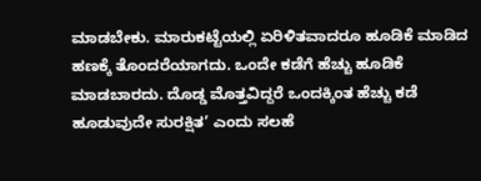ಮಾಡಬೇಕು. ಮಾರುಕಟ್ಟೆಯಲ್ಲಿ ಏರಿಳಿತವಾದರೂ ಹೂಡಿಕೆ ಮಾಡಿದ ಹಣಕ್ಕೆ ತೊಂದರೆಯಾಗದು. ಒಂದೇ ಕಡೆಗೆ ಹೆಚ್ಚು ಹೂಡಿಕೆ ಮಾಡಬಾರದು. ದೊಡ್ಡ ಮೊತ್ತವಿದ್ದರೆ ಒಂದಕ್ಕಿಂತ ಹೆಚ್ಚು ಕಡೆ ಹೂಡುವುದೇ ಸುರಕ್ಷಿತ’ ಎಂದು ಸಲಹೆ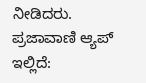ನೀಡಿದರು.
ಪ್ರಜಾವಾಣಿ ಆ್ಯಪ್ ಇಲ್ಲಿದೆ: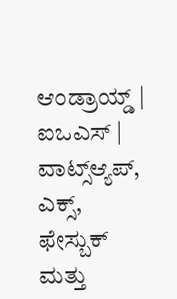ಆಂಡ್ರಾಯ್ಡ್ | ಐಒಎಸ್ | ವಾಟ್ಸ್ಆ್ಯಪ್, ಎಕ್ಸ್, ಫೇಸ್ಬುಕ್ ಮತ್ತು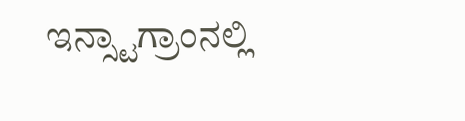ಇನ್ಸ್ಟಾಗ್ರಾಂನಲ್ಲಿ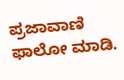ಪ್ರಜಾವಾಣಿ ಫಾಲೋ ಮಾಡಿ.